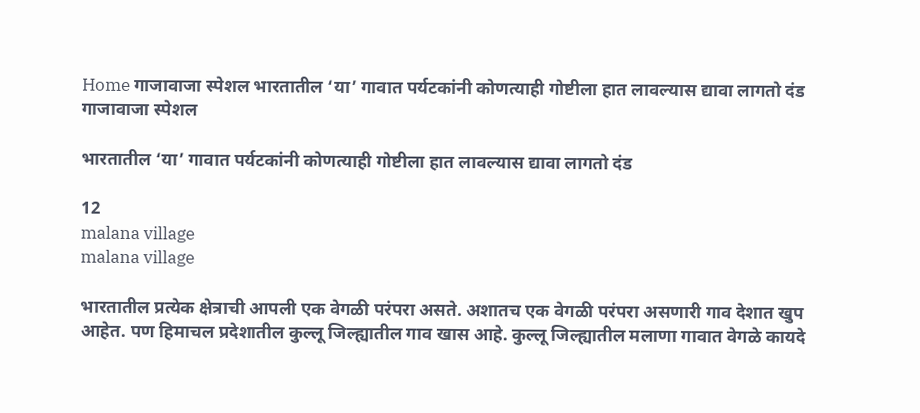Home गाजावाजा स्पेशल भारतातील ‘या’ गावात पर्यटकांनी कोणत्याही गोष्टीला हात लावल्यास द्यावा लागतो दंड
गाजावाजा स्पेशल

भारतातील ‘या’ गावात पर्यटकांनी कोणत्याही गोष्टीला हात लावल्यास द्यावा लागतो दंड

12
malana village
malana village

भारतातील प्रत्येक क्षेत्राची आपली एक वेगळी परंपरा असते. अशातच एक वेगळी परंपरा असणारी गाव देशात खुप आहेत. पण हिमाचल प्रदेशातील कुल्लू जिल्ह्यातील गाव खास आहे. कुल्लू जिल्ह्यातील मलाणा गावात वेगळे कायदे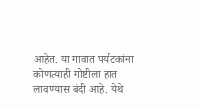आहेत. या गावात पर्यटकांना कोणत्याही गोष्टीला हात लावण्यास बंदी आहे. येथे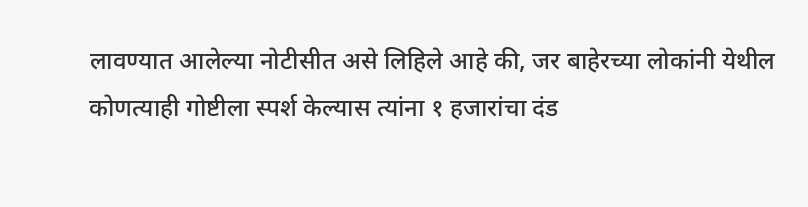लावण्यात आलेल्या नोटीसीत असे लिहिले आहे की, जर बाहेरच्या लोकांनी येथील कोणत्याही गोष्टीला स्पर्श केल्यास त्यांना १ हजारांचा दंड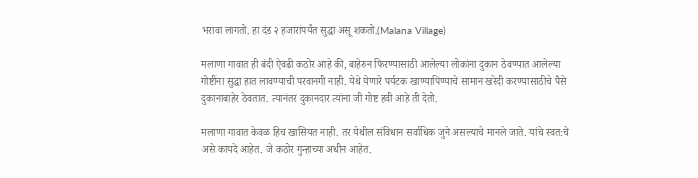भरावा लागतो. हा दंड २ हजारांपर्यंत सुद्धा असू शकतो.(Malana Village)

मलाणा गावात ही बंदी ऐवढी कठोर आहे की, बाहेरुन फिरण्यासाठी आलेल्या लोकांना दुकान ठेवण्यात आलेल्या गोष्टींना सुद्धा हात लावण्याची परवानगी नाही. येथे येणारे पर्यटक खाण्यापिण्याचे सामान खरेदी करण्यासाठीचे पैसे दुकानाबाहेर ठेवतात. त्यानंतर दुकानदार त्यांना जी गोष्ट हवी आहे ती देतो.

मलाणा गावात केवळ हिच खासियत नाही. तर येथील संविधान सर्वाधिक जुने असल्याचे मानले जाते. यांचे स्वत:चे असे कायदे आहेत. जे कठोर गुन्हाच्या अधीन आहेत.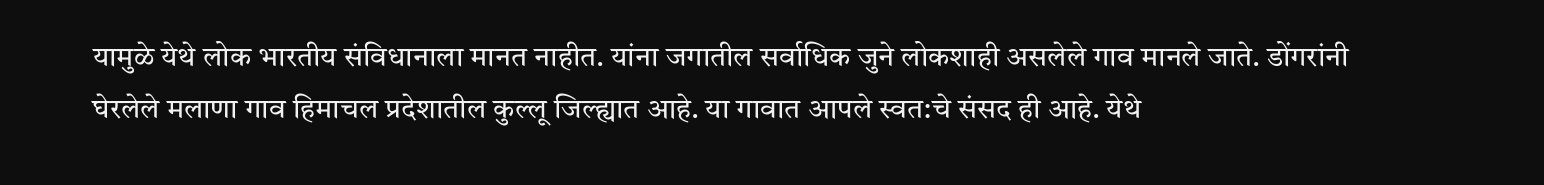यामुळे येथे लोक भारतीय संविधानाला मानत नाहीत. यांना जगातील सर्वाधिक जुने लोकशाही असलेले गाव मानले जाते. डोंगरांनी घेरलेले मलाणा गाव हिमाचल प्रदेशातील कुल्लू जिल्ह्यात आहे. या गावात आपले स्वत:चे संसद ही आहे. येथे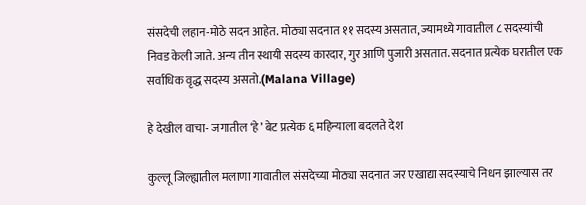संसदेची लहान-मोठे सदन आहेत. मोठ्या सदनात ११ सदस्य असतात, ज्यामध्ये गावातील ८ सदस्यांची निवड केली जाते. अन्य तीन स्थायी सदस्य कारदार, गुर आणि पुजारी असतात. सदनात प्रत्येक घरातील एक सर्वाधिक वृद्ध सदस्य असतो.(Malana Village)

हे देखील वाचा- जगातील ‘हे’ बेट प्रत्येक ६ महिन्याला बदलते देश

कुल्लू जिल्ह्यातील मलाणा गावातील संसदेच्या मोठ्या सदनात जर एखाद्या सदस्याचे निधन झाल्यास तर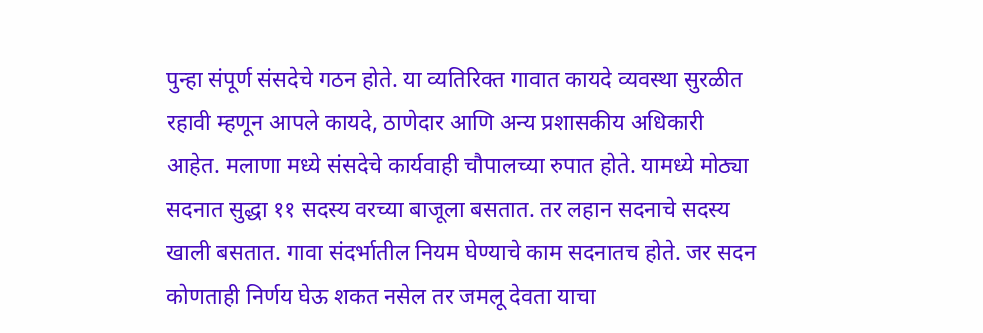पुन्हा संपूर्ण संसदेचे गठन होते. या व्यतिरिक्त गावात कायदे व्यवस्था सुरळीत रहावी म्हणून आपले कायदे, ठाणेदार आणि अन्य प्रशासकीय अधिकारी आहेत. मलाणा मध्ये संसदेचे कार्यवाही चौपालच्या रुपात होते. यामध्ये मोठ्या सदनात सुद्धा ११ सदस्य वरच्या बाजूला बसतात. तर लहान सदनाचे सदस्य खाली बसतात. गावा संदर्भातील नियम घेण्याचे काम सदनातच होते. जर सदन कोणताही निर्णय घेऊ शकत नसेल तर जमलू देवता याचा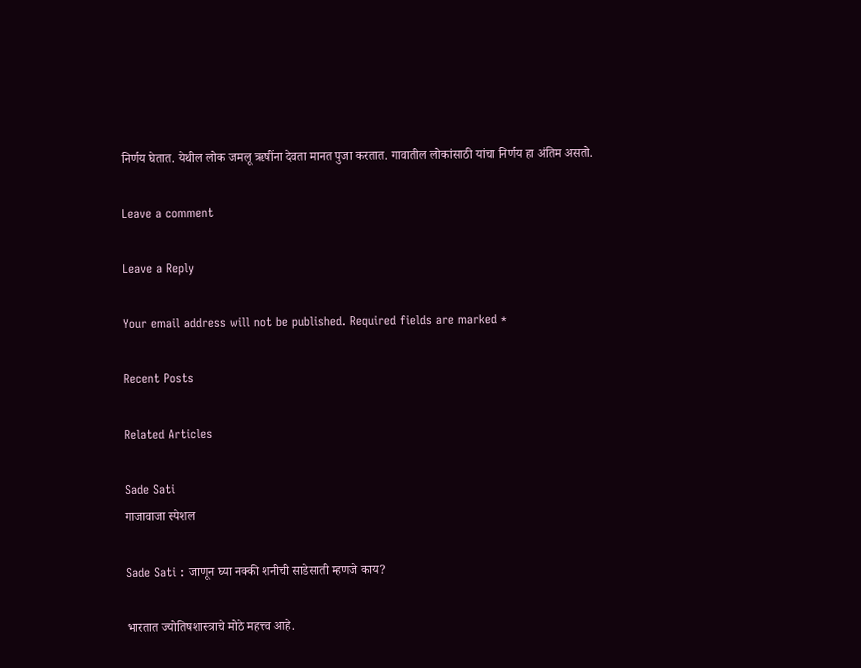निर्णय घेतात. येथील लोक जमलू ऋषींना देवता मानत पुजा करतात. गावातील लोकांसाठी यांचा निर्णय हा अंतिम असतो.

Leave a comment

Leave a Reply

Your email address will not be published. Required fields are marked *

Recent Posts

Related Articles

Sade Sati
गाजावाजा स्पेशल

Sade Sati : जाणून घ्या नक्की शनीची साडेसाती म्हणजे काय?

भारतात ज्योतिषशास्त्राचे मोठे महत्त्व आहे.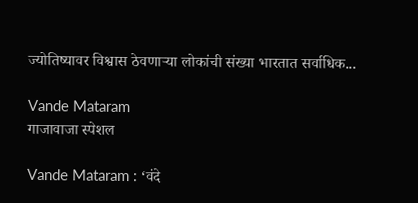ज्योतिष्यावर विश्वास ठेवणाऱ्या लोकांची संख्या भारतात सर्वाधिक...

Vande Mataram
गाजावाजा स्पेशल

Vande Mataram : ‘वंदे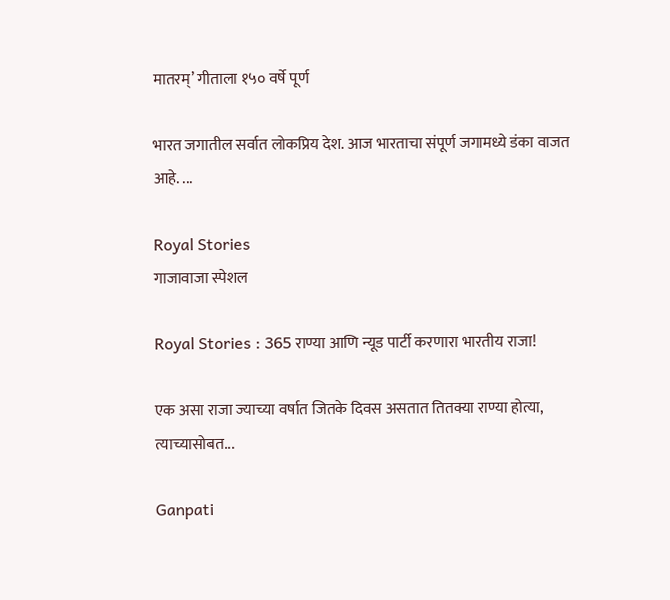मातरम्’ गीताला १५० वर्षे पूर्ण

भारत जगातील सर्वात लोकप्रिय देश. आज भारताचा संपूर्ण जगामध्ये डंका वाजत आहे. ...

Royal Stories
गाजावाजा स्पेशल

Royal Stories : 365 राण्या आणि न्यूड पार्टी करणारा भारतीय राजा!

एक असा राजा ज्याच्या वर्षात जितके दिवस असतात तितक्या राण्या होत्या, त्याच्यासोबत...

Ganpati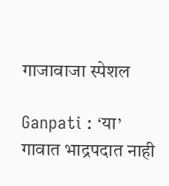गाजावाजा स्पेशल

Ganpati : ‘या’ गावात भाद्रपदात नाही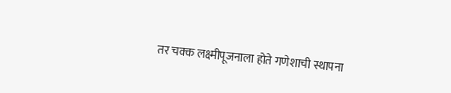तर चक्क लक्ष्मीपूजनाला होते गणेशाची स्थापना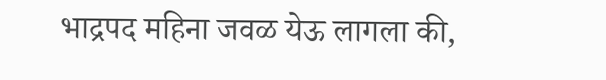भाद्रपद महिना जवळ येऊ लागला की,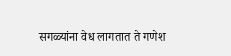सगळ्यांना वेध लागतात ते गणेश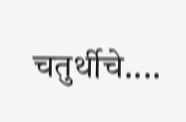चतुर्थीचे....